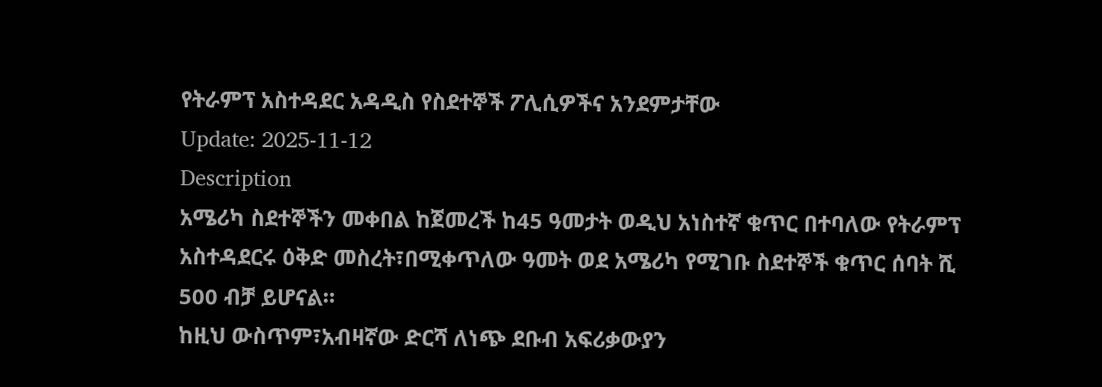የትራምፕ አስተዳደር አዳዲስ የስደተኞች ፖሊሲዎችና አንደምታቸው
Update: 2025-11-12
Description
አሜሪካ ስደተኞችን መቀበል ከጀመረች ከ45 ዓመታት ወዲህ አነስተኛ ቁጥር በተባለው የትራምፕ አስተዳደርሩ ዕቅድ መስረት፣በሚቀጥለው ዓመት ወደ አሜሪካ የሚገቡ ስደተኞች ቁጥር ሰባት ሺ 500 ብቻ ይሆናል።
ከዚህ ውስጥም፣አብዛኛው ድርሻ ለነጭ ደቡብ አፍሪቃውያን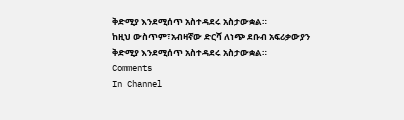ቅድሚያ እንደሚሰጥ አስተዳደሩ አስታውቋል።
ከዚህ ውስጥም፣አብዛኛው ድርሻ ለነጭ ደቡብ አፍሪቃውያን ቅድሚያ እንደሚሰጥ አስተዳደሩ አስታውቋል።
Comments
In Channel